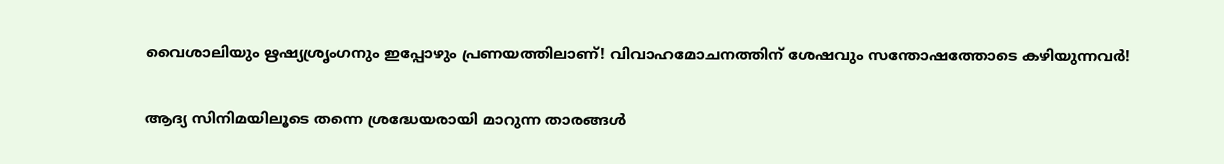വൈശാലിയും ഋഷ്യശ്രൃംഗനും ഇപ്പോഴും പ്രണയത്തിലാണ്! വിവാഹമോചനത്തിന് ശേഷവും സന്തോഷത്തോടെ കഴിയുന്നവര്‍!

ആദ്യ സിനിമയിലൂടെ തന്നെ ശ്രദ്ധേയരായി മാറുന്ന താരങ്ങള്‍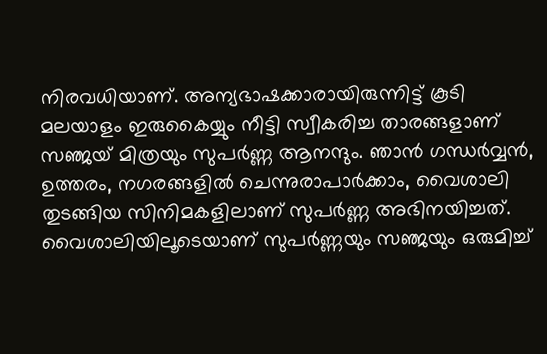നിരവധിയാണ്. അന്യഭാഷക്കാരായിരുന്നിട്ട് കൂടി മലയാളം ഇരുകൈയ്യും നീട്ടി സ്വീകരിച്ച താരങ്ങളാണ് സഞ്ജയ് മിത്രയും സുപര്‍ണ്ണ ആനന്ദും. ഞാന്‍ ഗന്ധര്‍വ്വന്‍, ഉത്തരം, നഗരങ്ങളില്‍ ചെന്നുരാപാര്‍ക്കാം, വൈശാലി തുടങ്ങിയ സിനിമകളിലാണ് സുപര്‍ണ്ണ അഭിനയിച്ചത്. വൈശാലിയിലൂടെയാണ് സുപര്‍ണ്ണയും സഞ്ജയും ഒരുമിച്ച്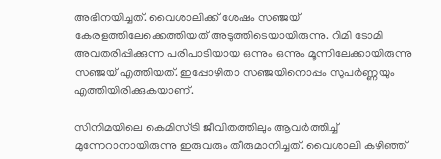അഭിനയിച്ചത്. വൈശാലിക്ക് ശേഷം സഞ്ജയ് കേരളത്തിലേക്കെത്തിയത് അടുത്തിടെയായിരുന്നു. റിമി ടോമി അവതരിപ്പിക്കുന്ന പരിപാടിയായ ഒന്നും ഒന്നും മൂന്നിലേക്കായിരുന്നു സഞ്ജയ് എത്തിയത്. ഇപ്പോഴിതാ സഞ്ജയിനൊപ്പം സുപര്‍ണ്ണയും എത്തിയിരിക്കുകയാണ്.

സിനിമയിലെ കെമിസ്ട്രി ജീവിതത്തിലും ആവര്‍ത്തിച്ച് മുന്നേറാനായിരുന്നു ഇരുവരും തീരുമാനിച്ചത്. വൈശാലി കഴിഞ്ഞ്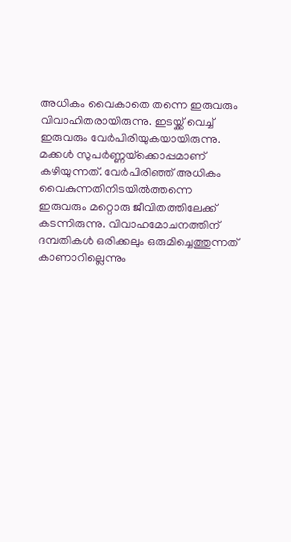അധികം വൈകാതെ തന്നെ ഇരുവരും വിവാഹിതരായിരുന്നു. ഇടയ്ക്ക് വെച്ച് ഇരുവരും വേര്‍പിരിയുകയായിരുന്നു. മക്കള്‍ സുപര്‍ണ്ണയ്‌ക്കൊപ്പമാണ് കഴിയുന്നത്. വേര്‍പിരിഞ്ഞ് അധികം വൈകുന്നതിനിടയില്‍ത്തന്നെ ഇരുവരും മറ്റൊരു ജീവിതത്തിലേക്ക് കടന്നിരുന്നു. വിവാഹമോചനത്തിന് ദമ്പതികള്‍ ഒരിക്കലും ഒരുമിച്ചെത്തുന്നത് കാണാറില്ലെന്നും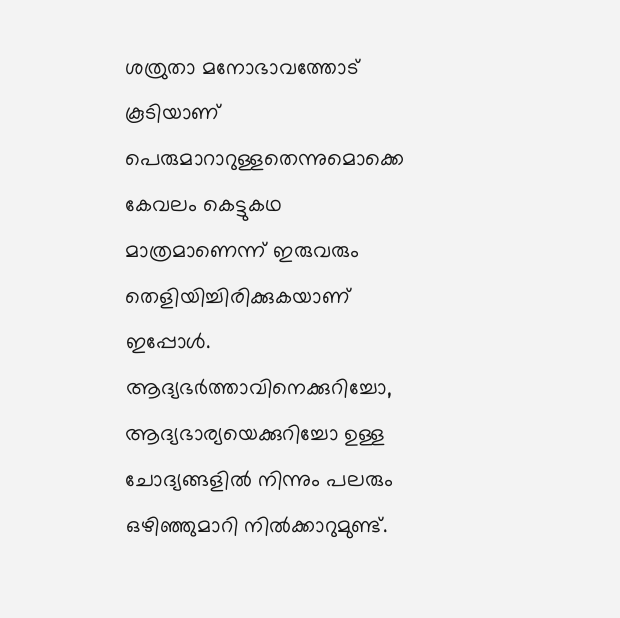ശത്രുതാ മനോഭാവത്തോട് കൂടിയാണ് പെരുമാറാറുള്ളതെന്നുമൊക്കെ കേവലം കെട്ടുകഥ മാത്രമാണെന്ന് ഇരുവരും തെളിയിച്ചിരിക്കുകയാണ് ഇപ്പോള്‍. ആദ്യഭര്‍ത്താവിനെക്കുറിച്ചോ, ആദ്യഭാര്യയെക്കുറിച്ചോ ഉള്ള ചോദ്യങ്ങളില്‍ നിന്നും പലരും ഒഴിഞ്ഞുമാറി നില്‍ക്കാറുമുണ്ട്.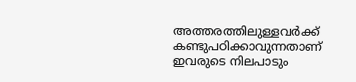അത്തരത്തിലുള്ളവര്‍ക്ക് കണ്ടുപഠിക്കാവുന്നതാണ് ഇവരുടെ നിലപാടും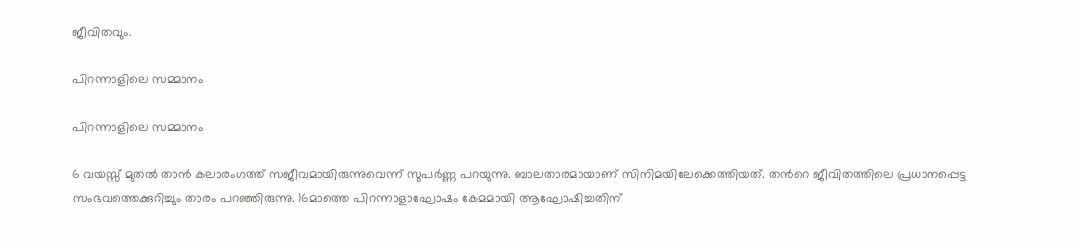ജീവിതവും.

പിറന്നാളിലെ സമ്മാനം

പിറന്നാളിലെ സമ്മാനം

6 വയസ്സ് മുതല്‍ താന്‍ കലാരംഗത്ത് സജീവമായിരുന്നുവെന്ന് സുപര്‍ണ്ണ പറയുന്നു. ബാലതാരമായാണ് സിനിമയിലേക്കെത്തിയത്. തന്‍റെ ജീവിതത്തിലെ പ്രധാനപ്പെട്ട സംഭവത്തെക്കുറിച്ചും താരം പറഞ്ഞിരുന്നു. 16മാത്തെ പിറന്നാളാഘോഷം കേമമായി ആഘോഷിച്ചതിന്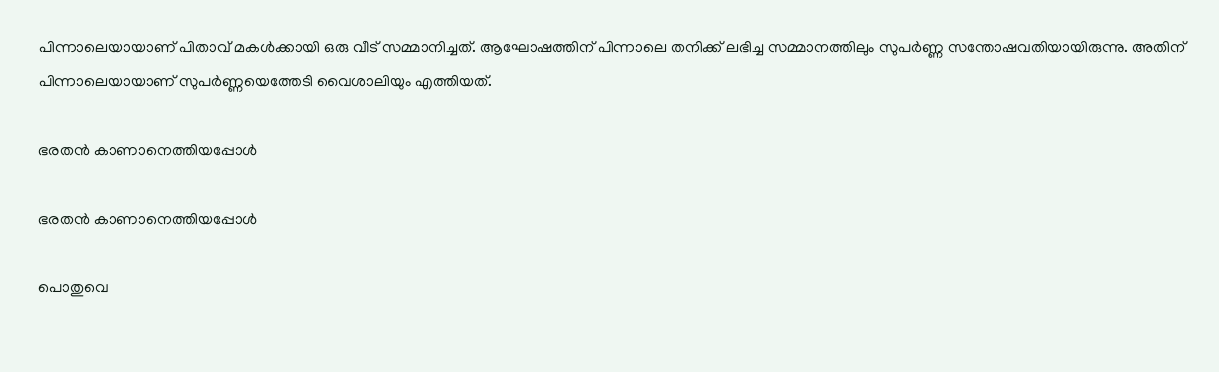പിന്നാലെയായാണ് പിതാവ് മകള്‍ക്കായി ഒരു വീട് സമ്മാനിച്ചത്. ആഘോഷത്തിന് പിന്നാലെ തനിക്ക് ലഭിച്ച സമ്മാനത്തിലും സുപര്‍ണ്ണ സന്തോഷവതിയായിരുന്നു. അതിന് പിന്നാലെയായാണ് സുപര്‍ണ്ണയെത്തേടി വൈശാലിയും എത്തിയത്.

ഭരതന്‍ കാണാനെത്തിയപ്പോള്‍

ഭരതന്‍ കാണാനെത്തിയപ്പോള്‍

പൊതുവെ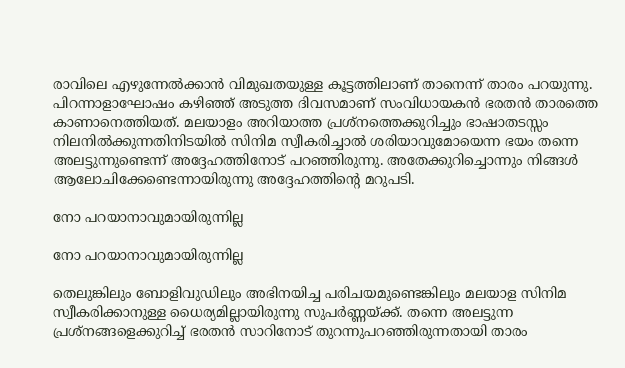രാവിലെ എഴുന്നേല്‍ക്കാന്‍ വിമുഖതയുള്ള കൂട്ടത്തിലാണ് താനെന്ന് താരം പറയുന്നു. പിറന്നാളാഘോഷം കഴിഞ്ഞ് അടുത്ത ദിവസമാണ് സംവിധായകന്‍ ഭരതന്‍ താരത്തെ കാണാനെത്തിയത്. മലയാളം അറിയാത്ത പ്രശ്‌നത്തെക്കുറിച്ചും ഭാഷാതടസ്സം നിലനില്‍ക്കുന്നതിനിടയില്‍ സിനിമ സ്വീകരിച്ചാല്‍ ശരിയാവുമോയെന്ന ഭയം തന്നെ അലട്ടുന്നുണ്ടെന്ന് അദ്ദേഹത്തിനോട് പറഞ്ഞിരുന്നു. അതേക്കുറിച്ചൊന്നും നിങ്ങള്‍ ആലോചിക്കേണ്ടെന്നായിരുന്നു അദ്ദേഹത്തിന്റെ മറുപടി.

നോ പറയാനാവുമായിരുന്നില്ല

നോ പറയാനാവുമായിരുന്നില്ല

തെലുങ്കിലും ബോളിവുഡിലും അഭിനയിച്ച പരിചയമുണ്ടെങ്കിലും മലയാള സിനിമ സ്വീകരിക്കാനുള്ള ധൈര്യമില്ലായിരുന്നു സുപര്‍ണ്ണയ്ക്ക്. തന്നെ അലട്ടുന്ന പ്രശ്‌നങ്ങളെക്കുറിച്ച് ഭരതന്‍ സാറിനോട് തുറന്നുപറഞ്ഞിരുന്നതായി താരം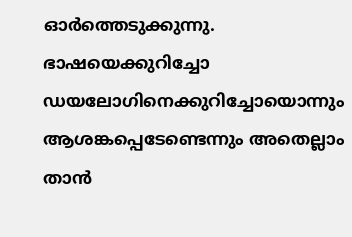ഓര്‍ത്തെടുക്കുന്നു. ഭാഷയെക്കുറിച്ചോ ഡയലോഗിനെക്കുറിച്ചോയൊന്നും ആശങ്കപ്പെടേണ്ടെന്നും അതെല്ലാം താന്‍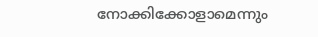നോക്കിക്കോളാമെന്നും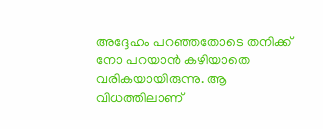അദ്ദേഹം പറഞ്ഞതോടെ തനിക്ക് നോ പറയാന്‍ കഴിയാതെ വരികയായിരുന്നു. ആ വിധത്തിലാണ്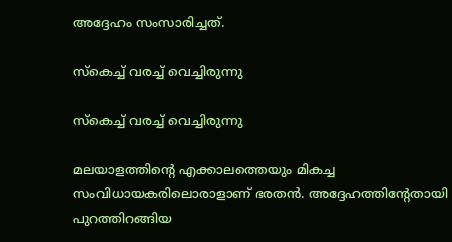അദ്ദേഹം സംസാരിച്ചത്.

സ്‌കെച്ച് വരച്ച് വെച്ചിരുന്നു

സ്‌കെച്ച് വരച്ച് വെച്ചിരുന്നു

മലയാളത്തിന്റെ എക്കാലത്തെയും മികച്ച സംവിധായകരിലൊരാളാണ് ഭരതന്‍. അദ്ദേഹത്തിന്റേതായി പുറത്തിറങ്ങിയ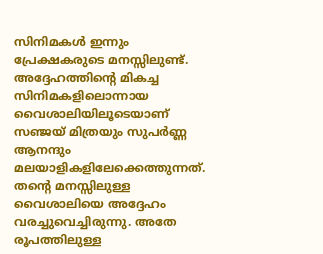സിനിമകള്‍ ഇന്നും പ്രേക്ഷകരുടെ മനസ്സിലുണ്ട്. അദ്ദേഹത്തിന്റെ മികച്ച സിനിമകളിലൊന്നായ വൈശാലിയിലൂടെയാണ് സഞ്ജയ് മിത്രയും സുപര്‍ണ്ണ ആനന്ദും മലയാളികളിലേക്കെത്തുന്നത്. തന്റെ മനസ്സിലുള്ള വൈശാലിയെ അദ്ദേഹം വരച്ചുവെച്ചിരുന്നു. അതേ രൂപത്തിലുള്ള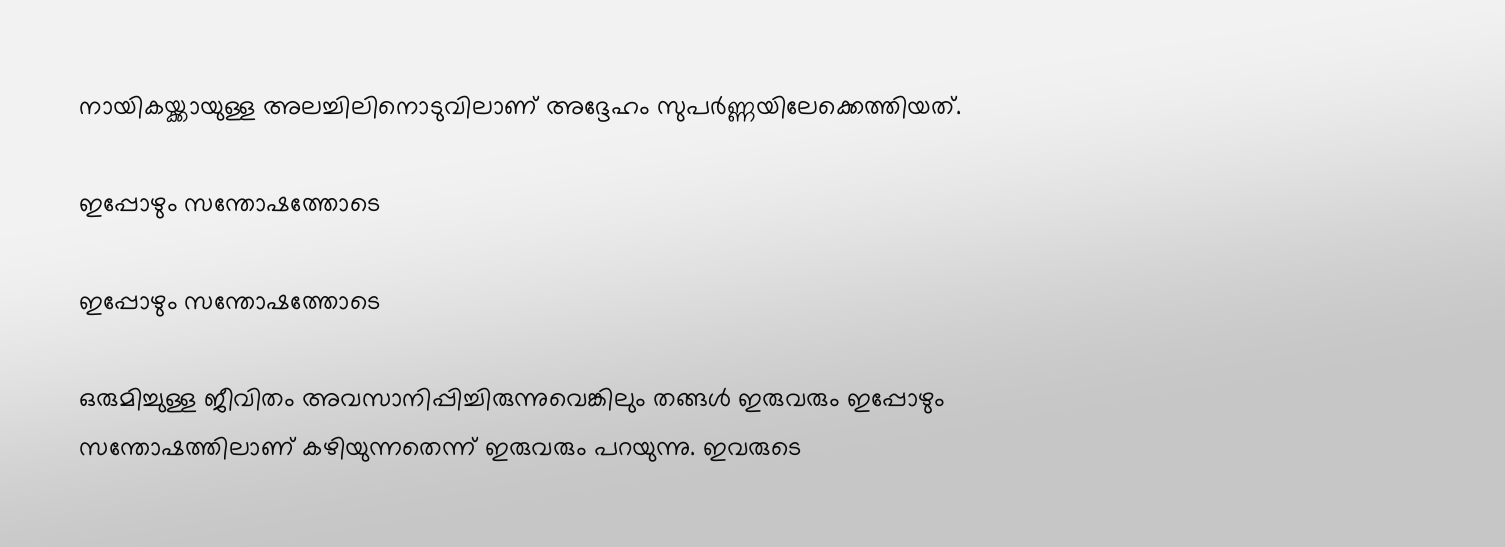നായികയ്ക്കായുള്ള അലച്ചിലിനൊടുവിലാണ് അദ്ദേഹം സുപര്‍ണ്ണയിലേക്കെത്തിയത്.

ഇപ്പോഴും സന്തോഷത്തോടെ

ഇപ്പോഴും സന്തോഷത്തോടെ

ഒരുമിച്ചുള്ള ജീവിതം അവസാനിപ്പിച്ചിരുന്നുവെങ്കിലും തങ്ങള്‍ ഇരുവരും ഇപ്പോഴും സന്തോഷത്തിലാണ് കഴിയുന്നതെന്ന് ഇരുവരും പറയുന്നു. ഇവരുടെ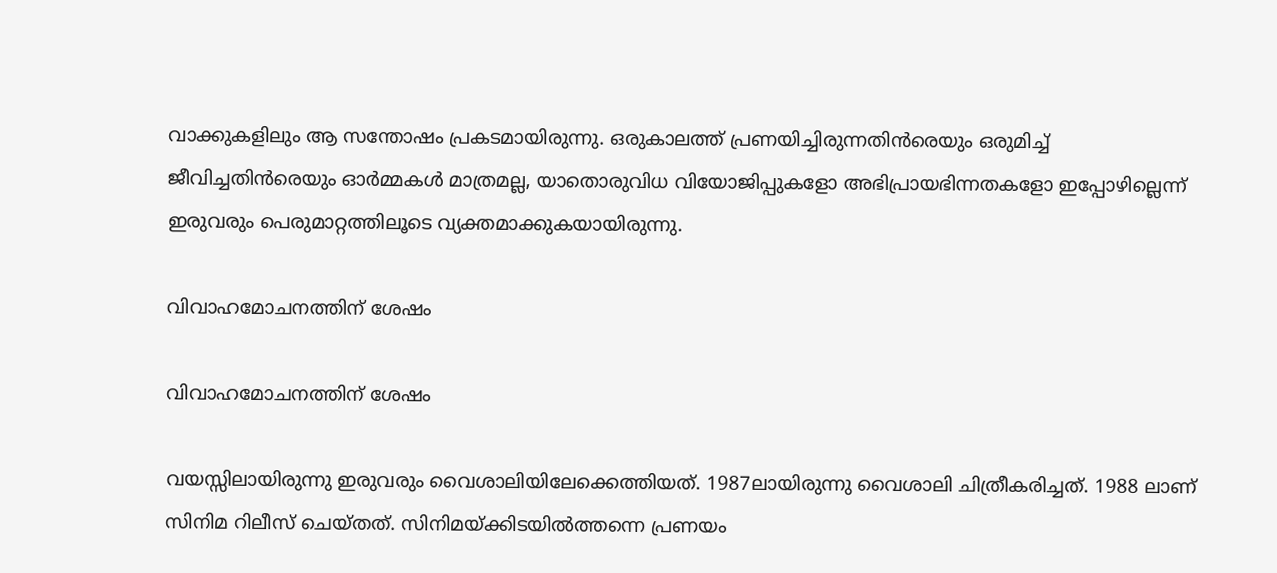വാക്കുകളിലും ആ സന്തോഷം പ്രകടമായിരുന്നു. ഒരുകാലത്ത് പ്രണയിച്ചിരുന്നതിന്‍രെയും ഒരുമിച്ച് ജീവിച്ചതിന്‍രെയും ഓര്‍മ്മകള്‍ മാത്രമല്ല, യാതൊരുവിധ വിയോജിപ്പുകളോ അഭിപ്രായഭിന്നതകളോ ഇപ്പോഴില്ലെന്ന് ഇരുവരും പെരുമാറ്റത്തിലൂടെ വ്യക്തമാക്കുകയായിരുന്നു.

വിവാഹമോചനത്തിന് ശേഷം

വിവാഹമോചനത്തിന് ശേഷം

വയസ്സിലായിരുന്നു ഇരുവരും വൈശാലിയിലേക്കെത്തിയത്. 1987ലായിരുന്നു വൈശാലി ചിത്രീകരിച്ചത്. 1988 ലാണ് സിനിമ റിലീസ് ചെയ്തത്. സിനിമയ്ക്കിടയില്‍ത്തന്നെ പ്രണയം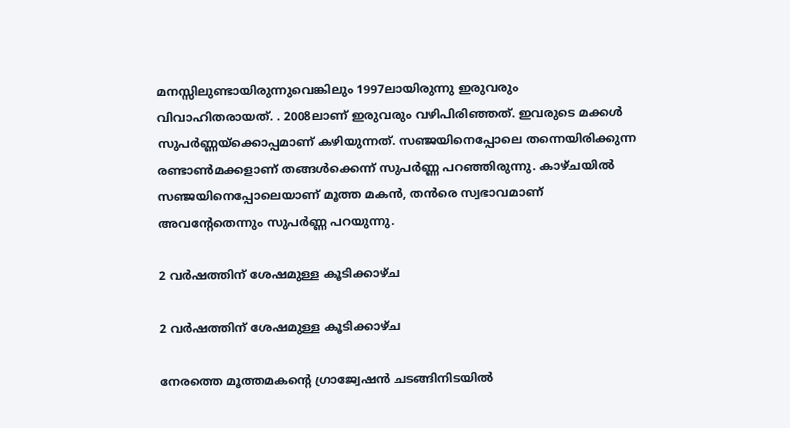മനസ്സിലുണ്ടായിരുന്നുവെങ്കിലും 1997ലായിരുന്നു ഇരുവരും വിവാഹിതരായത്. . 2008ലാണ് ഇരുവരും വഴിപിരിഞ്ഞത്. ഇവരുടെ മക്കള്‍ സുപര്‍ണ്ണയ്‌ക്കൊപ്പമാണ് കഴിയുന്നത്. സഞ്ജയിനെപ്പോലെ തന്നെയിരിക്കുന്ന രണ്ടാണ്‍മക്കളാണ് തങ്ങള്‍ക്കെന്ന് സുപര്‍ണ്ണ പറഞ്ഞിരുന്നു. കാഴ്ചയില്‍ സഞ്ജയിനെപ്പോലെയാണ് മൂത്ത മകന്‍, തന്‍രെ സ്വഭാവമാണ് അവന്‍റേതെന്നും സുപര്‍ണ്ണ പറയുന്നു.

2 വര്‍ഷത്തിന് ശേഷമുള്ള കൂടിക്കാഴ്ച

2 വര്‍ഷത്തിന് ശേഷമുള്ള കൂടിക്കാഴ്ച

നേരത്തെ മൂത്തമകന്റെ ഗ്രാജ്വേഷന്‍ ചടങ്ങിനിടയില്‍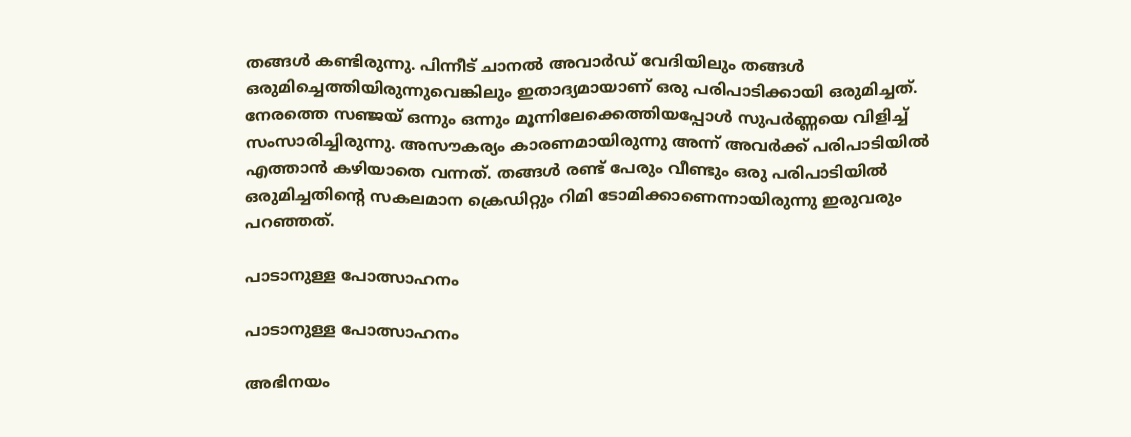തങ്ങള്‍ കണ്ടിരുന്നു. പിന്നീട് ചാനല്‍ അവാര്‍ഡ് വേദിയിലും തങ്ങള്‍ ഒരുമിച്ചെത്തിയിരുന്നുവെങ്കിലും ഇതാദ്യമായാണ് ഒരു പരിപാടിക്കായി ഒരുമിച്ചത്. നേരത്തെ സഞ്ജയ് ഒന്നും ഒന്നും മൂന്നിലേക്കെത്തിയപ്പോള്‍ സുപര്‍ണ്ണയെ വിളിച്ച് സംസാരിച്ചിരുന്നു. അസൗകര്യം കാരണമായിരുന്നു അന്ന് അവര്‍ക്ക് പരിപാടിയില്‍ എത്താന്‍ കഴിയാതെ വന്നത്. തങ്ങള്‍ രണ്ട് പേരും വീണ്ടും ഒരു പരിപാടിയില്‍ ഒരുമിച്ചതിന്റെ സകലമാന ക്രെഡിറ്റും റിമി ടോമിക്കാണെന്നായിരുന്നു ഇരുവരും പറഞ്ഞത്.

പാടാനുള്ള പോത്സാഹനം

പാടാനുള്ള പോത്സാഹനം

അഭിനയം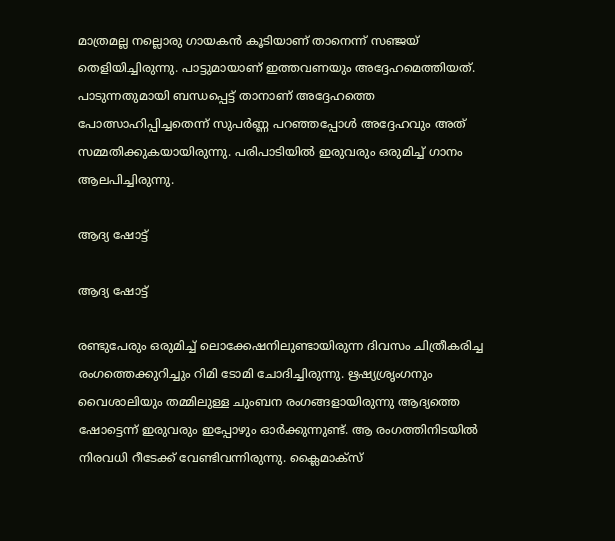മാത്രമല്ല നല്ലൊരു ഗായകന്‍ കൂടിയാണ് താനെന്ന് സഞ്ജയ് തെളിയിച്ചിരുന്നു. പാട്ടുമായാണ് ഇത്തവണയും അദ്ദേഹമെത്തിയത്. പാടുന്നതുമായി ബന്ധപ്പെട്ട് താനാണ് അദ്ദേഹത്തെ പോത്സാഹിപ്പിച്ചതെന്ന് സുപര്‍ണ്ണ പറഞ്ഞപ്പോള്‍ അദ്ദേഹവും അത് സമ്മതിക്കുകയായിരുന്നു. പരിപാടിയില്‍ ഇരുവരും ഒരുമിച്ച് ഗാനം ആലപിച്ചിരുന്നു.

ആദ്യ ഷോട്ട്

ആദ്യ ഷോട്ട്

രണ്ടുപേരും ഒരുമിച്ച് ലൊക്കേഷനിലുണ്ടായിരുന്ന ദിവസം ചിത്രീകരിച്ച രംഗത്തെക്കുറിച്ചും റിമി ടോമി ചോദിച്ചിരുന്നു. ഋഷ്യശ്രൃംഗനും വൈശാലിയും തമ്മിലുള്ള ചുംബന രംഗങ്ങളായിരുന്നു ആദ്യത്തെ ഷോട്ടെന്ന് ഇരുവരും ഇപ്പോഴും ഓര്‍ക്കുന്നുണ്ട്. ആ രംഗത്തിനിടയില്‍ നിരവധി റീടേക്ക് വേണ്ടിവന്നിരുന്നു. ക്ലൈമാക്‌സ്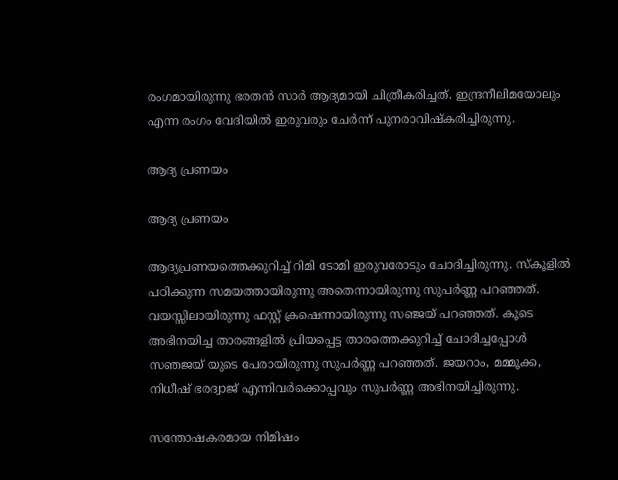രംഗമായിരുന്നു ഭരതന്‍ സാര്‍ ആദ്യമായി ചിത്രീകരിച്ചത്. ഇന്ദ്രനീലിമയോലും എന്ന രംഗം വേദിയില്‍ ഇരുവരും ചേര്‍ന്ന് പുനരാവിഷ്‌കരിച്ചിരുന്നു.

ആദ്യ പ്രണയം

ആദ്യ പ്രണയം

ആദ്യപ്രണയത്തെക്കുറിച്ച് റിമി ടോമി ഇരുവരോടും ചോദിച്ചിരുന്നു. സ്‌കൂളില്‍ പഠിക്കുന്ന സമയത്തായിരുന്നു അതെന്നായിരുന്നു സുപര്‍ണ്ണ പറഞ്ഞത്. വയസ്സിലായിരുന്നു ഫസ്റ്റ് ക്രഷെന്നായിരുന്നു സഞ്ജയ് പറഞ്ഞത്. കൂടെ അഭിനയിച്ച താരങ്ങളില്‍ പ്രിയപ്പെട്ട താരത്തെക്കുറിച്ച് ചോദിച്ചപ്പോള്‍ സഞജയ് യുടെ പേരായിരുന്നു സുപര്‍ണ്ണ പറഞ്ഞത്. ജയറാം, മമ്മൂക്ക, നിധീഷ് ഭരദ്വാജ് എന്നിവര്‍ക്കൊപ്പവും സുപര്‍ണ്ണ അഭിനയിച്ചിരുന്നു.

സന്തോഷകരമായ നിമിഷം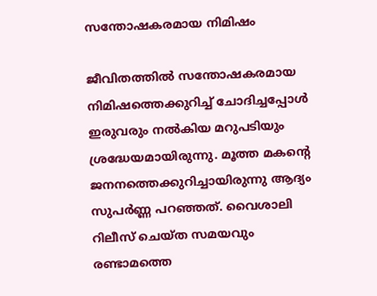സന്തോഷകരമായ നിമിഷം

ജീവിതത്തില്‍ സന്തോഷകരമായ നിമിഷത്തെക്കുറിച്ച് ചോദിച്ചപ്പോള്‍ ഇരുവരും നല്‍കിയ മറുപടിയും ശ്രദ്ധേയമായിരുന്നു. മൂത്ത മകന്റെ ജനനത്തെക്കുറിച്ചായിരുന്നു ആദ്യം സുപര്‍ണ്ണ പറഞ്ഞത്. വൈശാലി റിലീസ് ചെയ്ത സമയവും രണ്ടാമത്തെ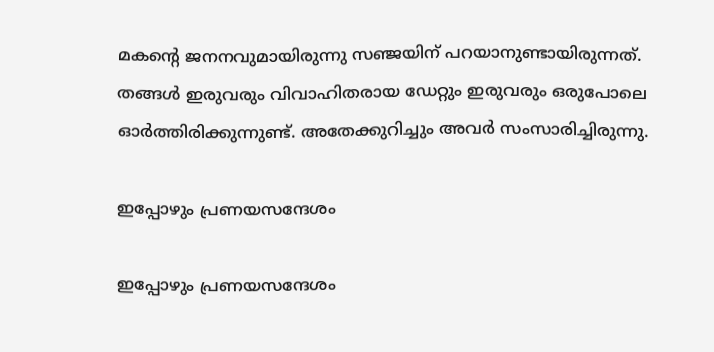മകന്റെ ജനനവുമായിരുന്നു സഞ്ജയിന് പറയാനുണ്ടായിരുന്നത്. തങ്ങള്‍ ഇരുവരും വിവാഹിതരായ ഡേറ്റും ഇരുവരും ഒരുപോലെ ഓര്‍ത്തിരിക്കുന്നുണ്ട്. അതേക്കുറിച്ചും അവര്‍ സംസാരിച്ചിരുന്നു.

ഇപ്പോഴും പ്രണയസന്ദേശം

ഇപ്പോഴും പ്രണയസന്ദേശം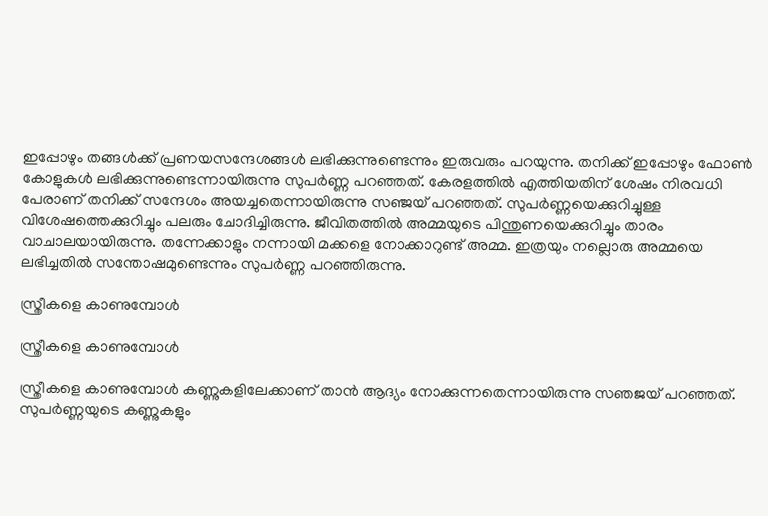ഇപ്പോഴും തങ്ങള്‍ക്ക് പ്രണയസന്ദേശങ്ങള്‍ ലഭിക്കുന്നുണ്ടെന്നും ഇരുവരും പറയുന്നു. തനിക്ക് ഇപ്പോഴും ഫോണ്‍ കോളുകള്‍ ലഭിക്കുന്നുണ്ടെന്നായിരുന്നു സുപര്‍ണ്ണ പറഞ്ഞത്. കേരളത്തില്‍ എത്തിയതിന് ശേഷം നിരവധി പേരാണ് തനിക്ക് സന്ദേശം അയച്ചതെന്നായിരുന്നു സഞ്ജയ് പറഞ്ഞത്. സുപര്‍ണ്ണയെക്കുറിച്ചുള്ള വിശേഷത്തെക്കുറിച്ചും പലരും ചോദിച്ചിരുന്നു. ജീവിതത്തില്‍ അമ്മയുടെ പിന്തുണയെക്കുറിച്ചും താരം വാചാലയായിരുന്നു. തന്നേക്കാളും നന്നായി മക്കളെ നോക്കാറുണ്ട് അമ്മ. ഇത്രയും നല്ലൊരു അമ്മയെ ലഭിച്ചതില്‍ സന്തോഷമുണ്ടെന്നും സുപര്‍ണ്ണ പറഞ്ഞിരുന്നു.

സ്ത്രീകളെ കാണുമ്പോള്‍

സ്ത്രീകളെ കാണുമ്പോള്‍

സ്ത്രീകളെ കാണുമ്പോള്‍ കണ്ണുകളിലേക്കാണ് താന്‍ ആദ്യം നോക്കുന്നതെന്നായിരുന്നു സഞജയ് പറഞ്ഞത്. സുപര്‍ണ്ണയുടെ കണ്ണുകളും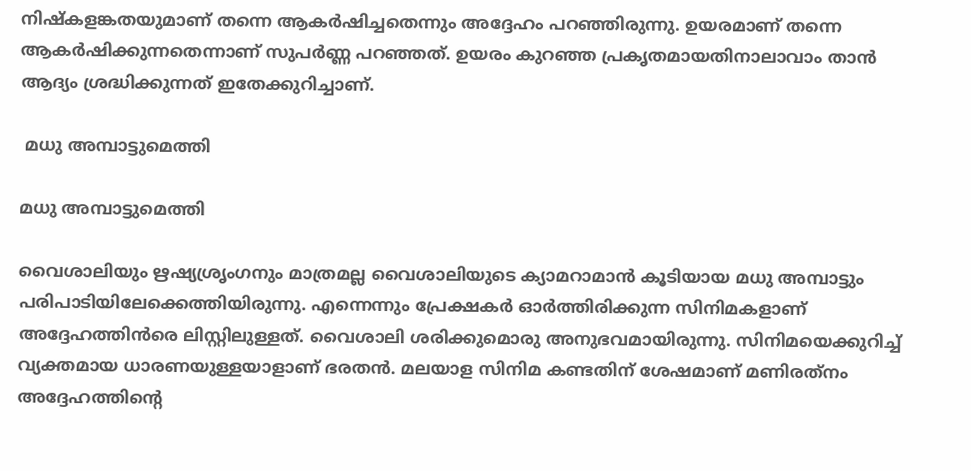നിഷ്‌കളങ്കതയുമാണ് തന്നെ ആകര്‍ഷിച്ചതെന്നും അദ്ദേഹം പറഞ്ഞിരുന്നു. ഉയരമാണ് തന്നെ ആകര്‍ഷിക്കുന്നതെന്നാണ് സുപര്‍ണ്ണ പറഞ്ഞത്. ഉയരം കുറഞ്ഞ പ്രകൃതമായതിനാലാവാം താന്‍ ആദ്യം ശ്രദ്ധിക്കുന്നത് ഇതേക്കുറിച്ചാണ്.

 മധു അമ്പാട്ടുമെത്തി

മധു അമ്പാട്ടുമെത്തി

വൈശാലിയും ഋഷ്യശ്രൃംഗനും മാത്രമല്ല വൈശാലിയുടെ ക്യാമറാമാന്‍ കൂടിയായ മധു അമ്പാട്ടും പരിപാടിയിലേക്കെത്തിയിരുന്നു. എന്നെന്നും പ്രേക്ഷകര്‍ ഓര്‍ത്തിരിക്കുന്ന സിനിമകളാണ് അദ്ദേഹത്തിന്‍രെ ലിസ്റ്റിലുള്ളത്. വൈശാലി ശരിക്കുമൊരു അനുഭവമായിരുന്നു. സിനിമയെക്കുറിച്ച് വ്യക്തമായ ധാരണയുള്ളയാളാണ് ഭരതന്‍. മലയാള സിനിമ കണ്ടതിന് ശേഷമാണ് മണിരത്‌നം അദ്ദേഹത്തിന്റെ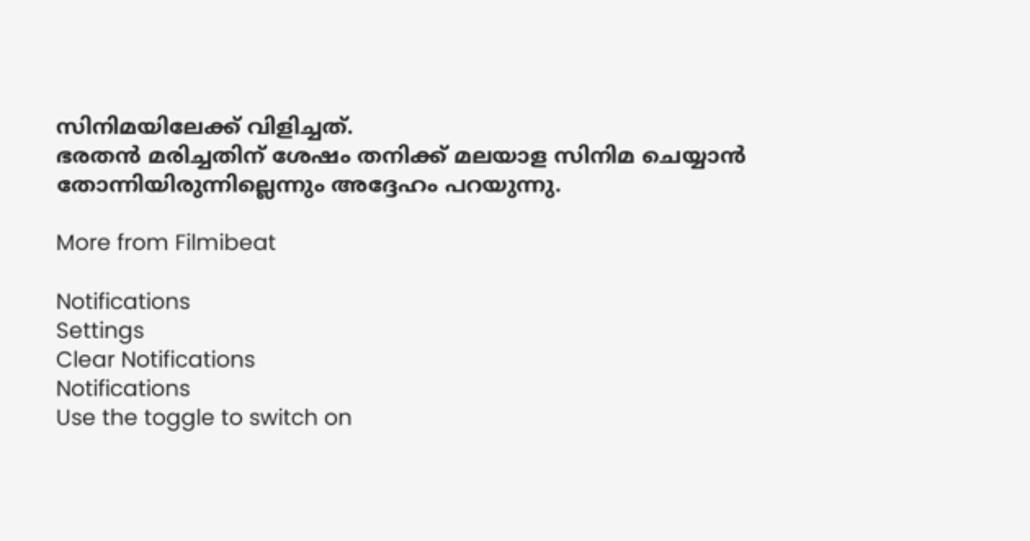സിനിമയിലേക്ക് വിളിച്ചത്.
ഭരതന്‍ മരിച്ചതിന് ശേഷം തനിക്ക് മലയാള സിനിമ ചെയ്യാന്‍ തോന്നിയിരുന്നില്ലെന്നും അദ്ദേഹം പറയുന്നു.

More from Filmibeat

Notifications
Settings
Clear Notifications
Notifications
Use the toggle to switch on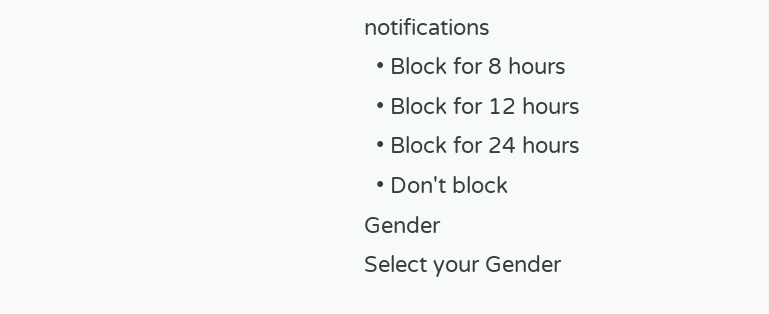notifications
  • Block for 8 hours
  • Block for 12 hours
  • Block for 24 hours
  • Don't block
Gender
Select your Gender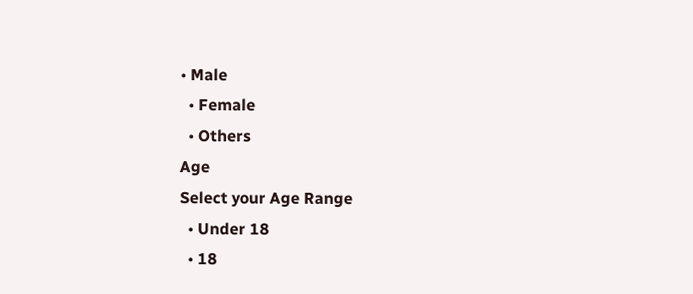• Male
  • Female
  • Others
Age
Select your Age Range
  • Under 18
  • 18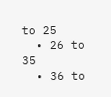to 25
  • 26 to 35
  • 36 to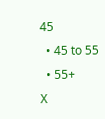45
  • 45 to 55
  • 55+
X